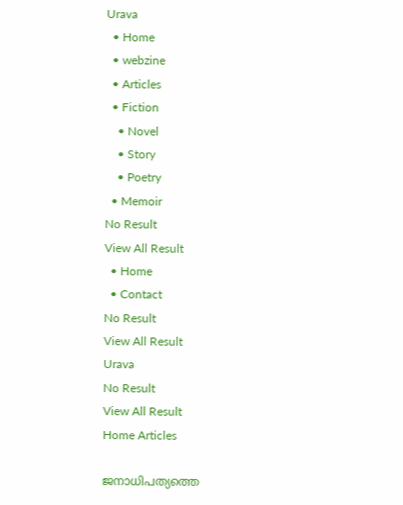Urava
  • Home
  • webzine
  • Articles
  • Fiction
    • Novel
    • Story
    • Poetry
  • Memoir
No Result
View All Result
  • Home
  • Contact
No Result
View All Result
Urava
No Result
View All Result
Home Articles

ജനാധിപത്യത്തെ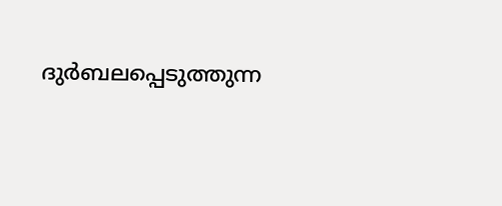ദുർബലപ്പെടുത്തുന്ന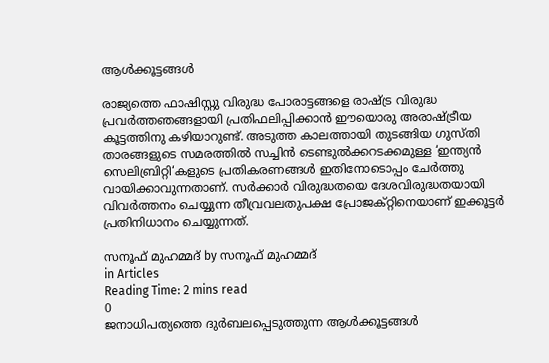ആൾക്കൂട്ടങ്ങൾ

രാജ്യത്തെ ഫാഷിസ്റ്റു വിരുദ്ധ പോരാട്ടങ്ങളെ രാഷ്ട്ര വിരുദ്ധ പ്രവർത്തഞങ്ങളായി പ്രതിഫലിപ്പിക്കാൻ ഈയൊരു അരാഷ്ട്രീയ കൂട്ടത്തിനു കഴിയാറുണ്ട്. അടുത്ത കാലത്തായി തുടങ്ങിയ ഗുസ്തി താരങ്ങളുടെ സമരത്തിൽ സച്ചിൻ ടെണ്ടുൽക്കറടക്കമുള്ള ‘ഇന്ത്യൻ സെലിബ്രിറ്റി‘കളുടെ പ്രതികരണങ്ങൾ ഇതിനോടൊപ്പം ചേർത്തു വായിക്കാവുന്നതാണ്. സർക്കാർ വിരുദ്ധതയെ ദേശവിരുദ്ധതയായി വിവർത്തനം ചെയ്യുന്ന തീവ്രവലതുപക്ഷ പ്രോജക്റ്റിനെയാണ് ഇക്കൂട്ടർ പ്രതിനിധാനം ചെയ്യുന്നത്.

സനൂഫ് മുഹമ്മദ് by സനൂഫ് മുഹമ്മദ്
in Articles
Reading Time: 2 mins read
0
ജനാധിപത്യത്തെ ദുർബലപ്പെടുത്തുന്ന ആൾക്കൂട്ടങ്ങൾ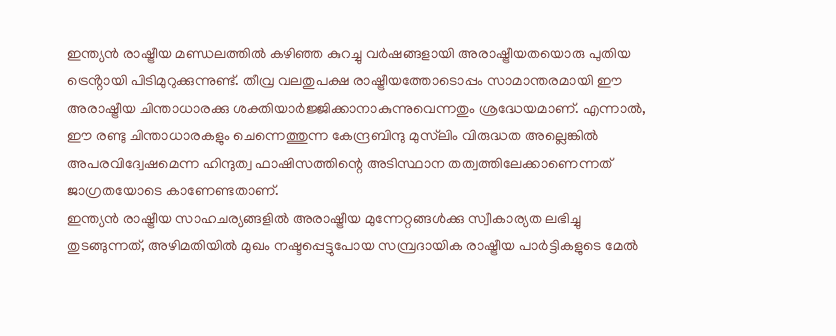ഇന്ത്യൻ രാഷ്ട്രീയ മണ്ഡലത്തിൽ കഴിഞ്ഞ കുറച്ചു വർഷങ്ങളായി അരാഷ്ട്രീയതയൊരു പുതിയ ട്രെൻ്റായി പിടിമുറുക്കുന്നുണ്ട്. തീവ്ര വലതുപക്ഷ രാഷ്ട്രീയത്തോടൊപ്പം സാമാന്തരമായി ഈ അരാഷ്ട്രീയ ചിന്താധാരക്കു ശക്തിയാർജ്ജിക്കാനാകുന്നുവെന്നതും ശ്രദ്ധേയമാണ്. എന്നാൽ, ഈ രണ്ടു ചിന്താധാരകളും ചെന്നെത്തുന്ന കേന്ദ്രബിന്ദു മുസ്‌ലിം വിരുദ്ധത അല്ലെങ്കിൽ അപരവിദ്വേഷമെന്ന ഹിന്ദുത്വ ഫാഷിസത്തിന്റെ അടിസ്ഥാന തത്വത്തിലേക്കാണെന്നത് ജാഗ്രതയോടെ കാണേണ്ടതാണ്.
ഇന്ത്യൻ രാഷ്ട്രീയ സാഹചര്യങ്ങളിൽ അരാഷ്ട്രീയ മുന്നേറ്റങ്ങൾക്കു സ്വീകാര്യത ലഭിച്ചു തുടങ്ങുന്നത്, അഴിമതിയിൽ മുഖം നഷ്ടപ്പെട്ടുപോയ സമ്പ്രദായിക രാഷ്ട്രീയ പാർട്ടികളുടെ മേൽ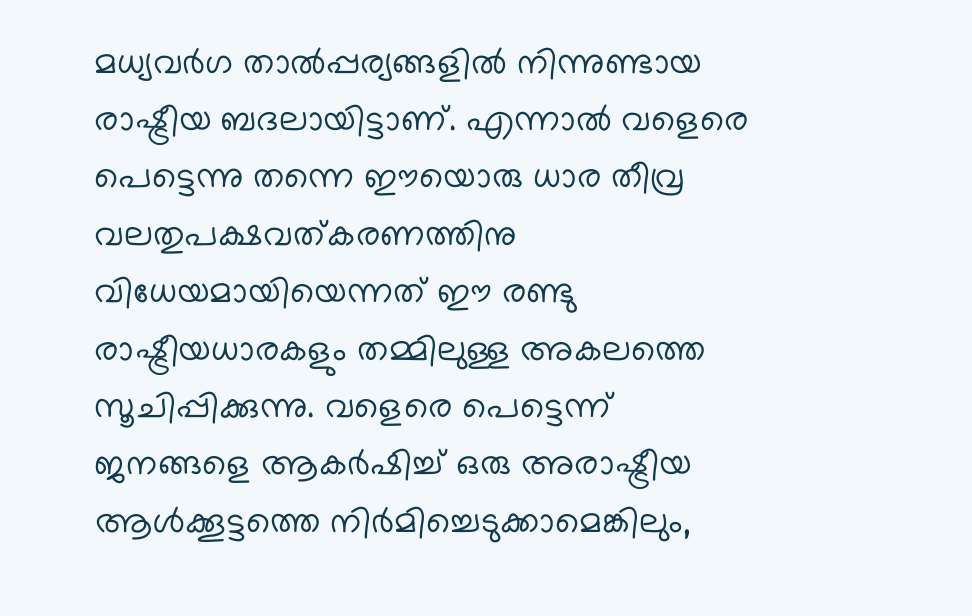മധ്യവർഗ താൽപ്പര്യങ്ങളിൽ നിന്നുണ്ടായ രാഷ്ട്രീയ ബദലായിട്ടാണ്. എന്നാൽ വളെരെ പെട്ടെന്നു തന്നെ ഈയൊരു ധാര തീവ്ര വലതുപക്ഷവത്കരണത്തിനു വിധേയമായിയെന്നത് ഈ രണ്ടു രാഷ്ട്രീയധാരകളും തമ്മിലുള്ള അകലത്തെ സൂചിപ്പിക്കുന്നു. വളെരെ പെട്ടെന്ന് ജനങ്ങളെ ആകർഷിച്ച് ഒരു അരാഷ്ട്രീയ ആൾക്കൂട്ടത്തെ നിർമിച്ചെടുക്കാമെങ്കിലും,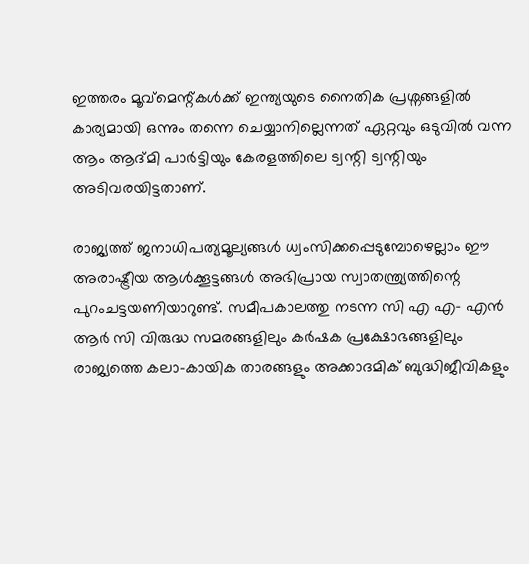ഇത്തരം മൂവ്മെന്റ്കൾക്ക് ഇന്ത്യയുടെ നൈതിക പ്രശ്നങ്ങളിൽ കാര്യമായി ഒന്നും തന്നെ ചെയ്യാനില്ലെന്നത് ഏറ്റവും ഒടുവിൽ വന്ന ആം ആദ്മി പാർട്ടിയും കേരളത്തിലെ ട്വന്റി ട്വന്റിയും അടിവരയിട്ടതാണ്.

രാജ്യത്ത് ജനാധിപത്യമൂല്യങ്ങൾ ധ്വംസിക്കപ്പെടുമ്പോഴെല്ലാം ഈ അരാഷ്ട്രീയ ആൾക്കൂട്ടങ്ങൾ അഭിപ്രായ സ്വാതന്ത്ര്യത്തിന്റെ പുറംചട്ടയണിയാറുണ്ട്. സമീപകാലത്തു നടന്ന സി എ എ- എൻ ആർ സി വിരുദ്ധ സമരങ്ങളിലും കർഷക പ്രക്ഷോഭങ്ങളിലും രാജ്യത്തെ കലാ-കായിക താരങ്ങളും അക്കാദമിക് ബുദ്ധിജീവികളും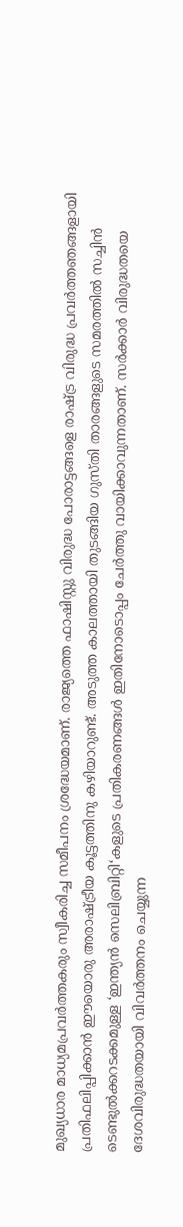മുഖ്യധാര മാധ്യമപ്രവർത്തകരും സ്വീകരിച്ച സമീപനം ശ്രദ്ധേയമാണ്. രാജ്യത്തെ ഫാഷിസ്റ്റു വിരുദ്ധ പോരാട്ടങ്ങളെ രാഷ്ട്ര വിരുദ്ധ പ്രവർത്തഞങ്ങളായി പ്രതിഫലിപ്പിക്കാൻ ഈയൊരു അരാഷ്ട്രീയ കൂട്ടത്തിനു കഴിയാറുണ്ട്. അടുത്ത കാലത്തായി തുടങ്ങിയ ഗുസ്തി താരങ്ങളുടെ സമരത്തിൽ സച്ചിൻ ടെണ്ടുൽക്കറടക്കമുള്ള ‘ഇന്ത്യൻ സെലിബ്രിറ്റി‘കളുടെ പ്രതികരണങ്ങൾ ഇതിനോടൊപ്പം ചേർത്തു വായിക്കാവുന്നതാണ്. സർക്കാർ വിരുദ്ധതയെ ദേശവിരുദ്ധതയായി വിവർത്തനം ചെയ്യുന്ന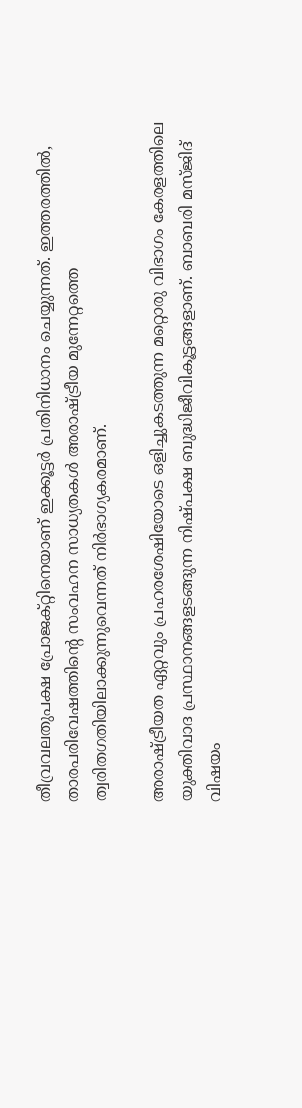തീവ്രവലതുപക്ഷ പ്രോജക്റ്റിനെയാണ് ഇക്കൂട്ടർ പ്രതിനിധാനം ചെയ്യുന്നത്. ഇത്തരത്തിൽ, താരപരിവേഷത്തിന്റെ സംവഹന സാധ്യതകൾ അരാഷ്ട്രീയ മുന്നേറ്റത്തെ ത്വരിതഗതിയിലാക്കുന്നുവെന്നത് നിർഭാഗ്യകരമാണ്.

അരാഷ്ട്രീയത ഏറ്റവും പ്രഹരശേഷിയോടെ ഒളിച്ചുകടത്തുന്ന മറ്റൊരു വിഭാഗം കേരളത്തിലെ യുക്തിവാദ പ്രസ്ഥാനങ്ങളടങ്ങുന്ന നിഷ്പക്ഷ ബുദ്ധിജീവികൂട്ടങ്ങളാണ്. ബാബരി മസ്ജിദ് വിഷയം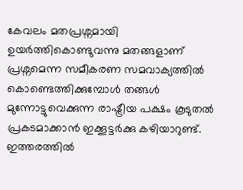കേവലം മതപ്രശ്നമായി ഉയർത്തികൊണ്ടുവന്നു മതങ്ങളാണ് പ്രശ്നമെന്ന സമീകരണ സമവാക്യത്തിൽ കൊണ്ടെത്തിക്കുമ്പോൾ തങ്ങൾ മുന്നോട്ടുവെക്കുന്ന രാഷ്ട്രീയ പക്ഷം കൂടുതൽ പ്രകടമാക്കാൻ ഇക്കൂട്ടർക്കു കഴിയാറുണ്ട്. ഇത്തരത്തിൽ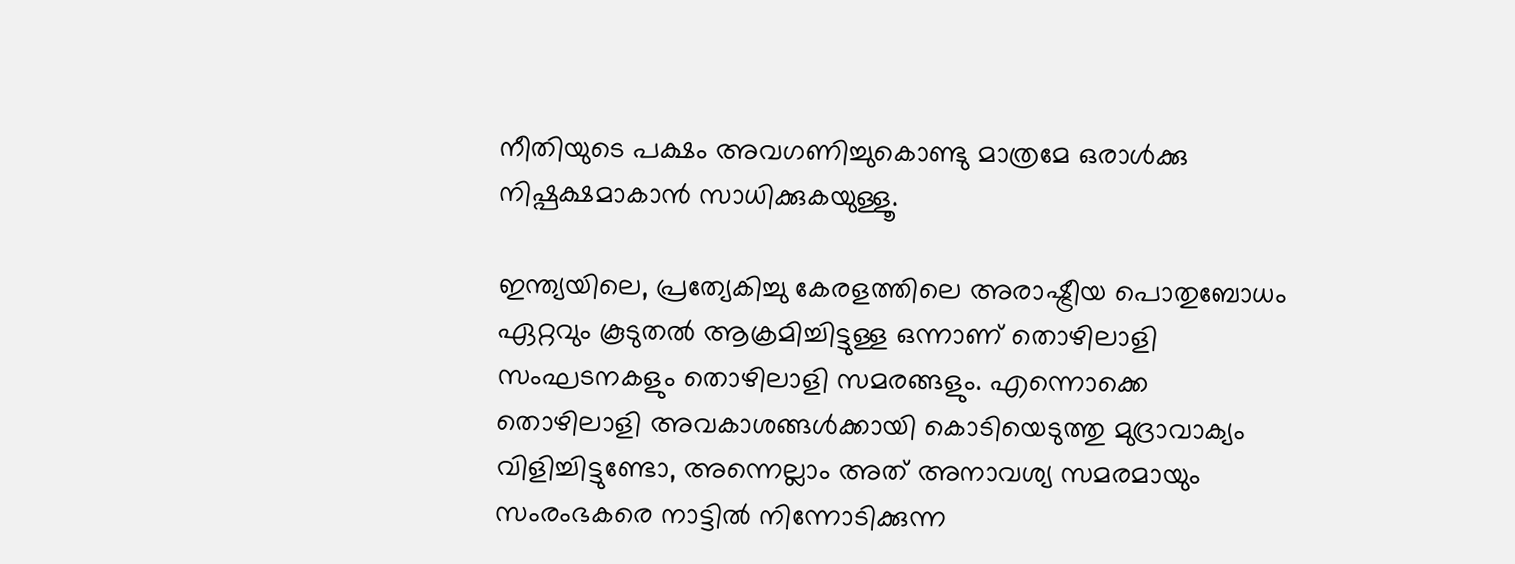നീതിയുടെ പക്ഷം അവഗണിച്ചുകൊണ്ടു മാത്രമേ ഒരാൾക്കു നിഷ്പക്ഷമാകാൻ സാധിക്കുകയുള്ളൂ.

ഇന്ത്യയിലെ, പ്രത്യേകിച്ചു കേരളത്തിലെ അരാഷ്ട്രീയ പൊതുബോധം ഏറ്റവും കൂടുതൽ ആക്രമിച്ചിട്ടുള്ള ഒന്നാണ് തൊഴിലാളി സംഘടനകളും തൊഴിലാളി സമരങ്ങളും. എന്നൊക്കെ തൊഴിലാളി അവകാശങ്ങൾക്കായി കൊടിയെടുത്തു മുദ്രാവാക്യം വിളിച്ചിട്ടുണ്ടോ, അന്നെല്ലാം അത് അനാവശ്യ സമരമായും സംരംഭകരെ നാട്ടിൽ നിന്നോടിക്കുന്ന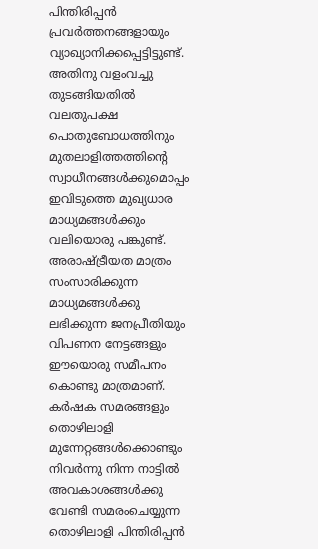പിന്തിരിപ്പൻ പ്രവർത്തനങ്ങളായും വ്യാഖ്യാനിക്കപ്പെട്ടിട്ടുണ്ട്. അതിനു വളംവച്ചു തുടങ്ങിയതിൽ വലതുപക്ഷ പൊതുബോധത്തിനും മുതലാളിത്തത്തിന്റെ സ്വാധീനങ്ങൾക്കുമൊപ്പം ഇവിടുത്തെ മുഖ്യധാര മാധ്യമങ്ങൾക്കും വലിയൊരു പങ്കുണ്ട്. അരാഷ്ട്രീയത മാത്രം സംസാരിക്കുന്ന മാധ്യമങ്ങൾക്കു ലഭിക്കുന്ന ജനപ്രീതിയും വിപണന നേട്ടങ്ങളും ഈയൊരു സമീപനം കൊണ്ടു മാത്രമാണ്. കർഷക സമരങ്ങളും തൊഴിലാളി മുന്നേറ്റങ്ങൾക്കൊണ്ടും നിവർന്നു നിന്ന നാട്ടിൽ അവകാശങ്ങൾക്കു വേണ്ടി സമരംചെയ്യുന്ന തൊഴിലാളി പിന്തിരിപ്പൻ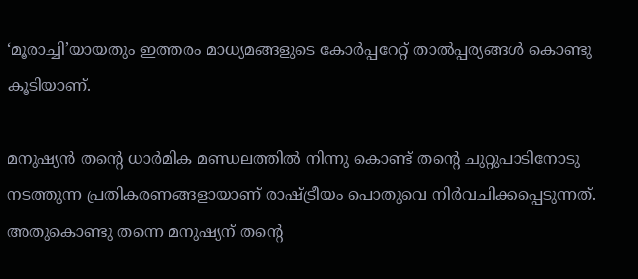‘മൂരാച്ചി’യായതും ഇത്തരം മാധ്യമങ്ങളുടെ കോർപ്പറേറ്റ് താൽപ്പര്യങ്ങൾ കൊണ്ടു കൂടിയാണ്.

മനുഷ്യൻ തന്റെ ധാർമിക മണ്ഡലത്തിൽ നിന്നു കൊണ്ട് തന്റെ ചുറ്റുപാടിനോടു നടത്തുന്ന പ്രതികരണങ്ങളായാണ് രാഷ്ട്രീയം പൊതുവെ നിർവചിക്കപ്പെടുന്നത്. അതുകൊണ്ടു തന്നെ മനുഷ്യന് തന്റെ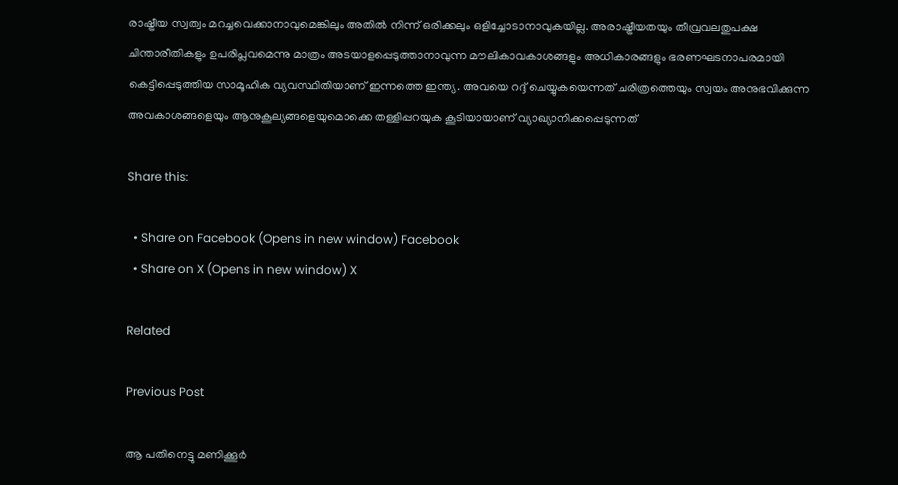രാഷ്ട്രീയ സ്വത്വം മറച്ചവെക്കാനാവുമെങ്കിലും അതിൽ നിന്ന് ഒരിക്കലും ഒളിച്ചോടാനാവുകയില്ല. അരാഷ്ട്രീയതയും തീവ്രവലതുപക്ഷ ചിന്താരീതികളും ഉപരിപ്ലവമെന്നു മാത്രം അടയാളപ്പെടുത്താനാവുന്ന മൗലികാവകാശങ്ങളും അധികാരങ്ങളും ഭരണഘടനാപരമായി കെട്ടിപ്പെടുത്തിയ സാമൂഹിക വ്യവസ്ഥിതിയാണ് ഇന്നത്തെ ഇന്ത്യ. അവയെ റദ്ദ് ചെയ്യുകയെന്നത് ചരിത്രത്തെയും സ്വയം അനുഭവിക്കുന്ന അവകാശങ്ങളെയും ആനുകൂല്യങ്ങളെയുമൊക്കെ തള്ളിപ്പറയുക കൂടിയായാണ് വ്യാഖ്യാനിക്കപ്പെടുന്നത്

Share this:

  • Share on Facebook (Opens in new window) Facebook
  • Share on X (Opens in new window) X

Related

Previous Post

ആ പതിനെട്ടു മണിക്കൂർ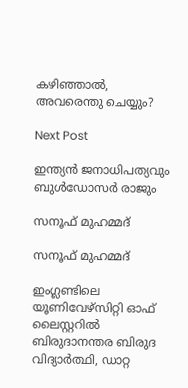കഴിഞ്ഞാൽ, അവരെന്തു ചെയ്യും?

Next Post

ഇന്ത്യൻ ജനാധിപത്യവും ബുൾഡോസർ രാജും

സനൂഫ് മുഹമ്മദ്

സനൂഫ് മുഹമ്മദ്

ഇംഗ്ലണ്ടിലെ യൂണിവേഴ്സിറ്റി ഓഫ് ലൈസ്റ്ററിൽ ബിരുദാനന്തര ബിരുദ വിദ്യാർത്ഥി, ഡാറ്റ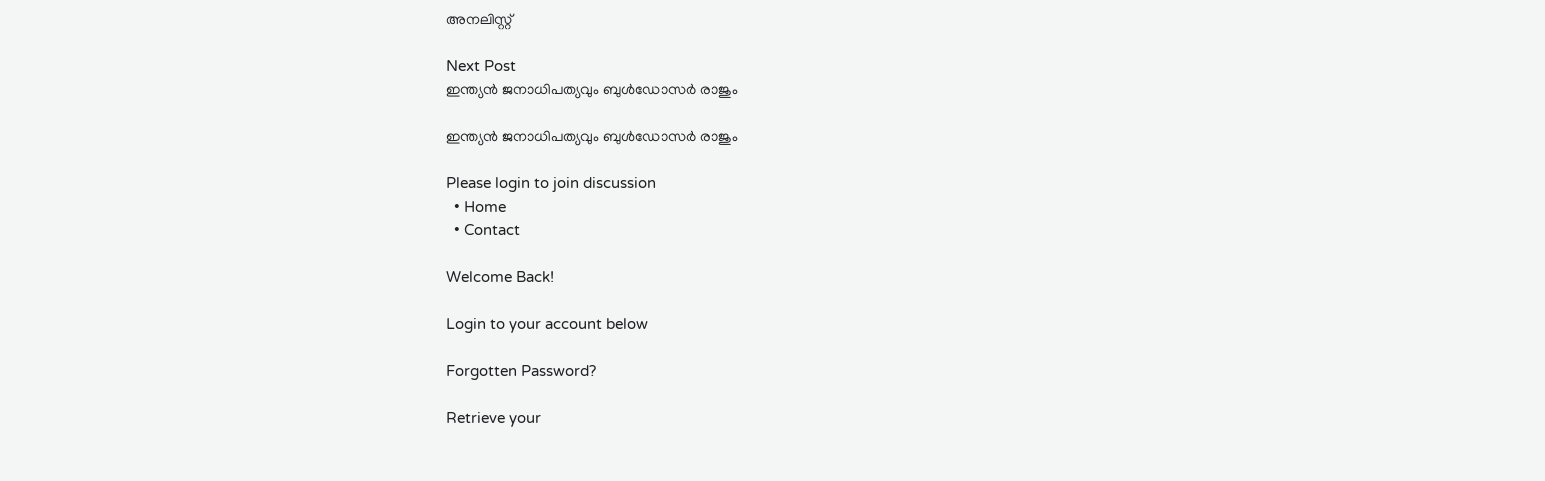അനലിസ്റ്റ്

Next Post
ഇന്ത്യൻ ജനാധിപത്യവും ബുൾഡോസർ രാജും

ഇന്ത്യൻ ജനാധിപത്യവും ബുൾഡോസർ രാജും

Please login to join discussion
  • Home
  • Contact

Welcome Back!

Login to your account below

Forgotten Password?

Retrieve your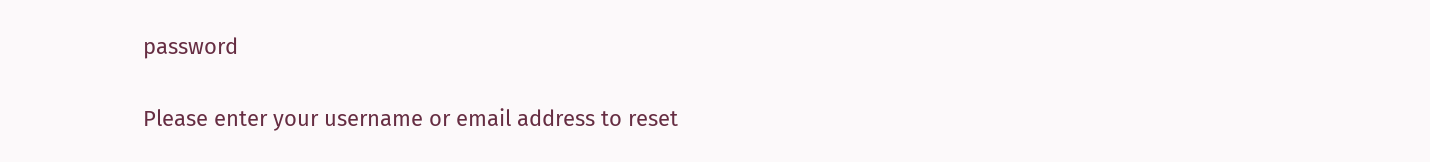password

Please enter your username or email address to reset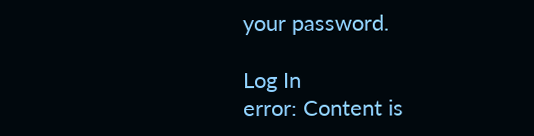your password.

Log In
error: Content is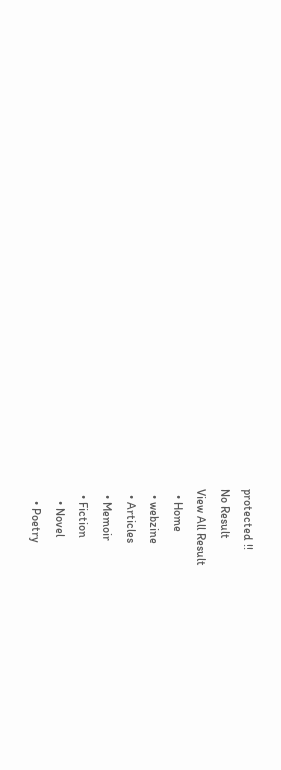protected !!
No Result
View All Result
  • Home
  • webzine
  • Articles
  • Memoir
  • Fiction
    • Novel
    • Poetry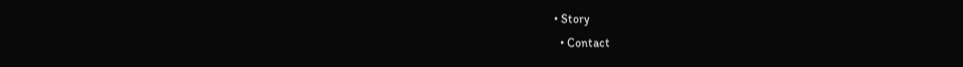• Story
  • Contact